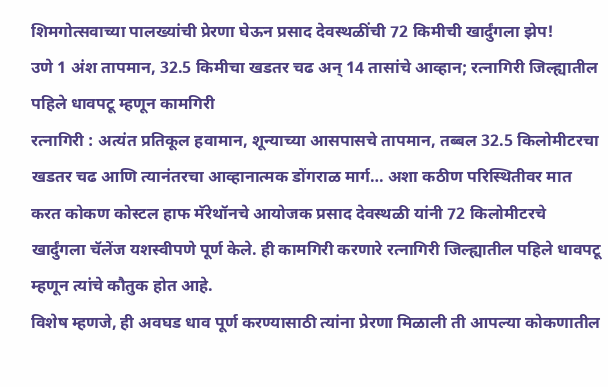शिमगोत्सवाच्या पालख्यांची प्रेरणा घेऊन प्रसाद देवस्थळींची 72 किमीची खार्दुंगला झेप!
उणे 1 अंश तापमान, 32.5 किमीचा खडतर चढ अन् 14 तासांचे आव्हान; रत्नागिरी जिल्ह्यातील पहिले धावपटू म्हणून कामगिरी
रत्नागिरी : अत्यंत प्रतिकूल हवामान, शून्याच्या आसपासचे तापमान, तब्बल 32.5 किलोमीटरचा खडतर चढ आणि त्यानंतरचा आव्हानात्मक डोंगराळ मार्ग… अशा कठीण परिस्थितीवर मात करत कोकण कोस्टल हाफ मॅरेथॉनचे आयोजक प्रसाद देवस्थळी यांनी 72 किलोमीटरचे खार्दुंगला चॅलेंज यशस्वीपणे पूर्ण केले. ही कामगिरी करणारे रत्नागिरी जिल्ह्यातील पहिले धावपटू म्हणून त्यांचे कौतुक होत आहे.
विशेष म्हणजे, ही अवघड धाव पूर्ण करण्यासाठी त्यांना प्रेरणा मिळाली ती आपल्या कोकणातील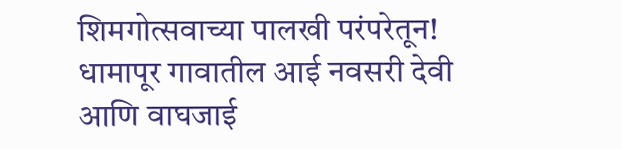शिमगोत्सवाच्या पालखी परंपरेतून! धामापूर गावातील आई नवसरी देवी आणि वाघजाई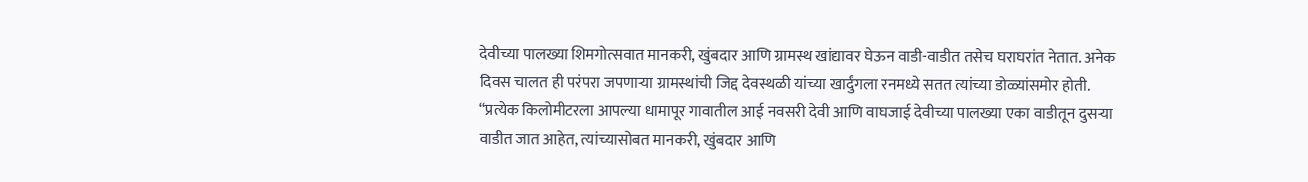देवीच्या पालख्या शिमगोत्सवात मानकरी, खुंबदार आणि ग्रामस्थ खांद्यावर घेऊन वाडी-वाडीत तसेच घराघरांत नेतात. अनेक दिवस चालत ही परंपरा जपणाऱ्या ग्रामस्थांची जिद्द देवस्थळी यांच्या खार्दुंगला रनमध्ये सतत त्यांच्या डोळ्यांसमोर होती.
“प्रत्येक किलोमीटरला आपल्या धामापूर गावातील आई नवसरी देवी आणि वाघजाई देवीच्या पालख्या एका वाडीतून दुसऱ्या वाडीत जात आहेत, त्यांच्यासोबत मानकरी, खुंबदार आणि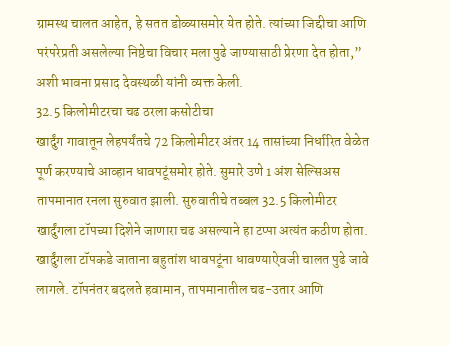ग्रामस्थ चालत आहेत, हे सतत डोळ्यासमोर येत होते. त्यांच्या जिद्दीचा आणि परंपरेप्रती असलेल्या निष्ठेचा विचार मला पुढे जाण्यासाठी प्रेरणा देत होता,” अशी भावना प्रसाद देवस्थळी यांनी व्यक्त केली.
32.5 किलोमीटरचा चढ ठरला कसोटीचा
खार्दुंग गावातून लेहपर्यंतचे 72 किलोमीटर अंतर 14 तासांच्या निर्धारित वेळेत पूर्ण करण्याचे आव्हान धावपटूंसमोर होते. सुमारे उणे 1 अंश सेल्सिअस तापमानात रनला सुरुवात झाली. सुरुवातीचे तब्बल 32.5 किलोमीटर खार्दुंगला टॉपच्या दिशेने जाणारा चढ असल्याने हा टप्पा अत्यंत कठीण होता.
खार्दुंगला टॉपकडे जाताना बहुतांश धावपटूंना धावण्याऐवजी चालत पुढे जावे लागले. टॉपनंतर बदलते हवामान, तापमानातील चढ-उतार आणि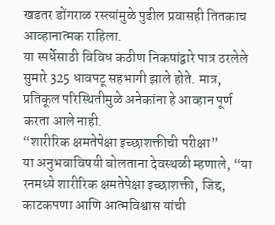खडतर डोंगराळ रस्त्यांमुळे पुढील प्रवासही तितकाच आव्हानात्मक राहिला.
या स्पर्धेसाठी विविध कठीण निकषांद्वारे पात्र ठरलेले सुमारे 325 धावपटू सहभागी झाले होते. मात्र, प्रतिकूल परिस्थितीमुळे अनेकांना हे आव्हान पूर्ण करता आले नाही.
“शारीरिक क्षमतेपेक्षा इच्छाशक्तीची परीक्षा”
या अनुभवाविषयी बोलताना देवस्थळी म्हणाले, “या रनमध्ये शारीरिक क्षमतेपेक्षा इच्छाशक्ती, जिद्द, काटकपणा आणि आत्मविश्वास यांची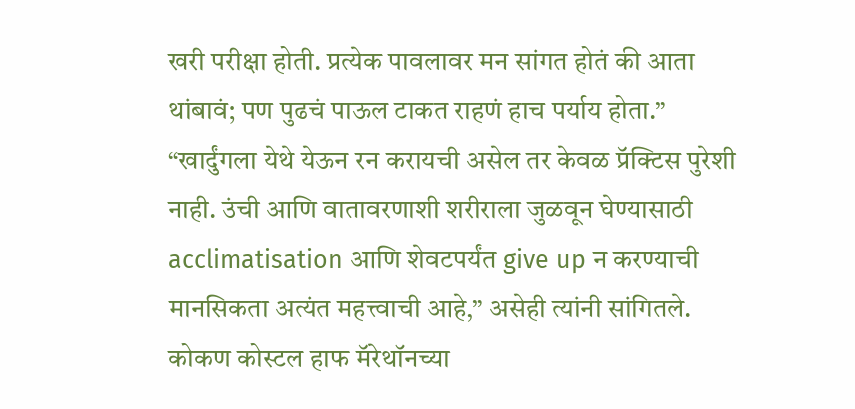खरी परीक्षा होती. प्रत्येक पावलावर मन सांगत होतं की आता थांबावं; पण पुढचं पाऊल टाकत राहणं हाच पर्याय होता.”
“खार्दुंगला येथे येऊन रन करायची असेल तर केवळ प्रॅक्टिस पुरेशी नाही. उंची आणि वातावरणाशी शरीराला जुळवून घेण्यासाठी acclimatisation आणि शेवटपर्यंत give up न करण्याची मानसिकता अत्यंत महत्त्वाची आहे,” असेही त्यांनी सांगितले.
कोकण कोस्टल हाफ मॅरेथॉनच्या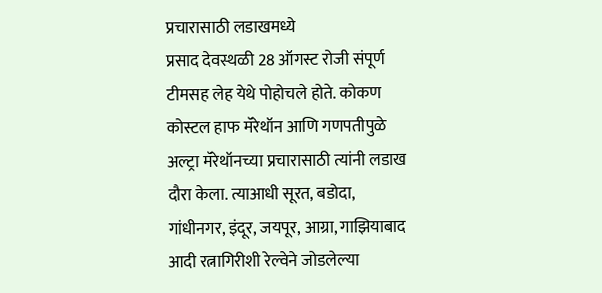प्रचारासाठी लडाखमध्ये
प्रसाद देवस्थळी 28 ऑगस्ट रोजी संपूर्ण टीमसह लेह येथे पोहोचले होते. कोकण कोस्टल हाफ मॅरेथॉन आणि गणपतीपुळे अल्ट्रा मॅरेथॉनच्या प्रचारासाठी त्यांनी लडाख दौरा केला. त्याआधी सूरत, बडोदा, गांधीनगर, इंदूर, जयपूर, आग्रा, गाझियाबाद आदी रत्नागिरीशी रेल्वेने जोडलेल्या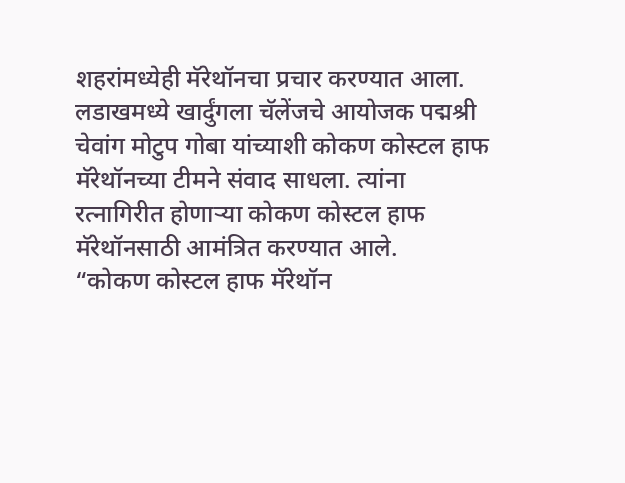शहरांमध्येही मॅरेथॉनचा प्रचार करण्यात आला.
लडाखमध्ये खार्दुंगला चॅलेंजचे आयोजक पद्मश्री चेवांग मोटुप गोबा यांच्याशी कोकण कोस्टल हाफ मॅरेथॉनच्या टीमने संवाद साधला. त्यांना रत्नागिरीत होणाऱ्या कोकण कोस्टल हाफ मॅरेथॉनसाठी आमंत्रित करण्यात आले.
“कोकण कोस्टल हाफ मॅरेथॉन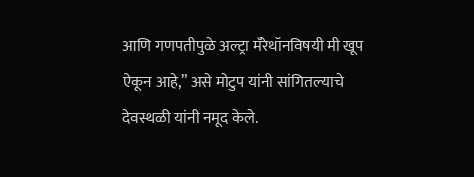आणि गणपतीपुळे अल्ट्रा मॅरेथॉनविषयी मी खूप ऐकून आहे,” असे मोटुप यांनी सांगितल्याचे देवस्थळी यांनी नमूद केले.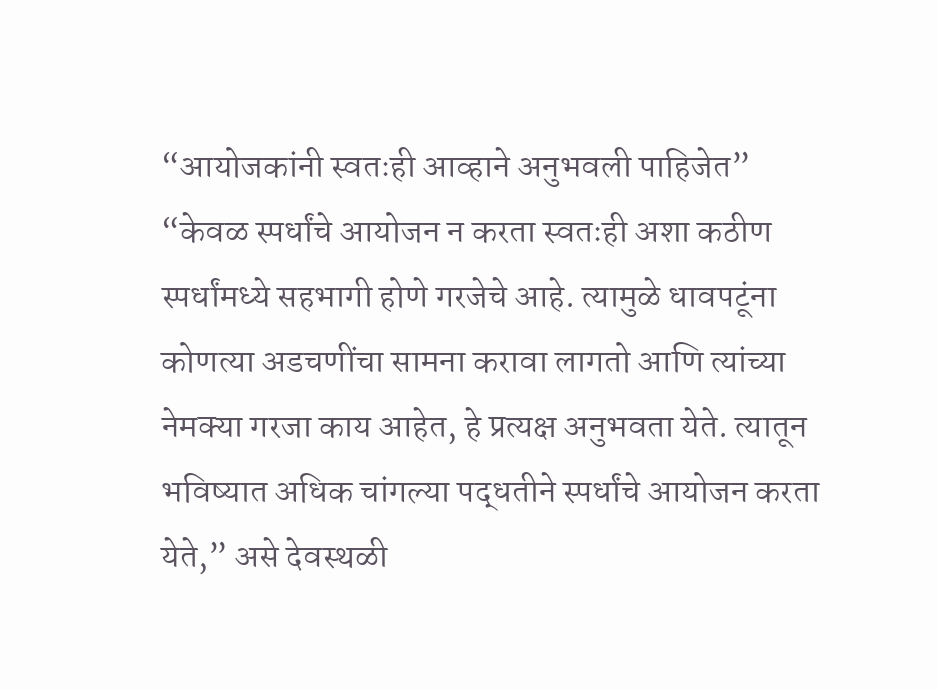“आयोजकांनी स्वतःही आव्हाने अनुभवली पाहिजेत”
“केवळ स्पर्धांचे आयोजन न करता स्वतःही अशा कठीण स्पर्धांमध्ये सहभागी होणे गरजेचे आहे. त्यामुळे धावपटूंना कोणत्या अडचणींचा सामना करावा लागतो आणि त्यांच्या नेमक्या गरजा काय आहेत, हे प्रत्यक्ष अनुभवता येते. त्यातून भविष्यात अधिक चांगल्या पद्धतीने स्पर्धांचे आयोजन करता येते,” असे देवस्थळी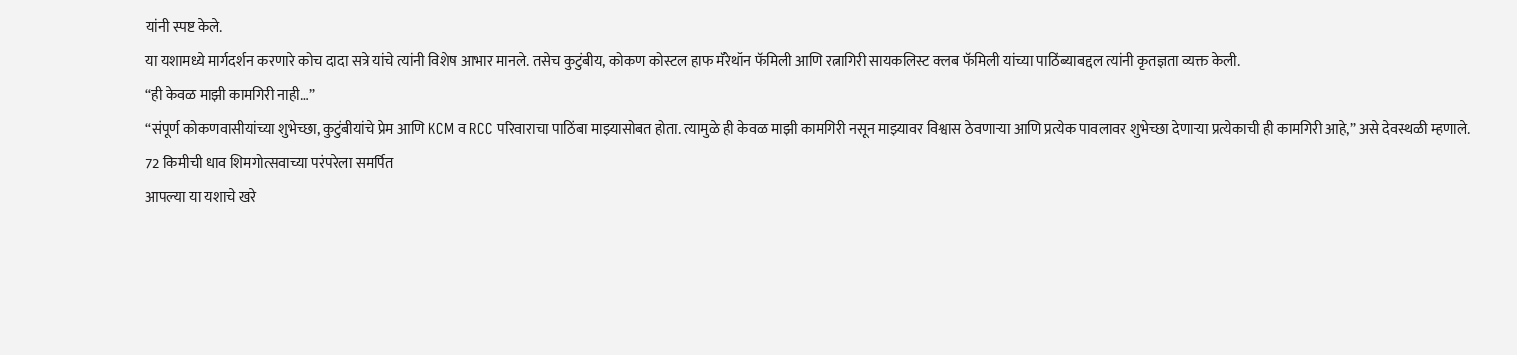यांनी स्पष्ट केले.
या यशामध्ये मार्गदर्शन करणारे कोच दादा सत्रे यांचे त्यांनी विशेष आभार मानले. तसेच कुटुंबीय, कोकण कोस्टल हाफ मॅरेथॉन फॅमिली आणि रत्नागिरी सायकलिस्ट क्लब फॅमिली यांच्या पाठिंब्याबद्दल त्यांनी कृतज्ञता व्यक्त केली.
“ही केवळ माझी कामगिरी नाही…”
“संपूर्ण कोकणवासीयांच्या शुभेच्छा, कुटुंबीयांचे प्रेम आणि KCM व RCC परिवाराचा पाठिंबा माझ्यासोबत होता. त्यामुळे ही केवळ माझी कामगिरी नसून माझ्यावर विश्वास ठेवणाऱ्या आणि प्रत्येक पावलावर शुभेच्छा देणाऱ्या प्रत्येकाची ही कामगिरी आहे,” असे देवस्थळी म्हणाले.
72 किमीची धाव शिमगोत्सवाच्या परंपरेला समर्पित
आपल्या या यशाचे खरे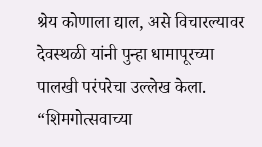श्रेय कोणाला द्याल, असे विचारल्यावर देवस्थळी यांनी पुन्हा धामापूरच्या पालखी परंपरेचा उल्लेख केला.
“शिमगोत्सवाच्या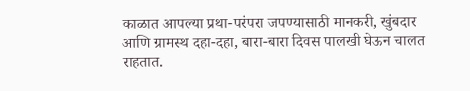काळात आपल्या प्रथा-परंपरा जपण्यासाठी मानकरी, खुंबदार आणि ग्रामस्थ दहा-दहा, बारा-बारा दिवस पालखी घेऊन चालत राहतात.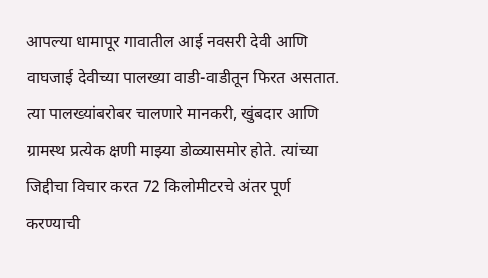आपल्या धामापूर गावातील आई नवसरी देवी आणि वाघजाई देवीच्या पालख्या वाडी-वाडीतून फिरत असतात. त्या पालख्यांबरोबर चालणारे मानकरी, खुंबदार आणि ग्रामस्थ प्रत्येक क्षणी माझ्या डोळ्यासमोर होते. त्यांच्या जिद्दीचा विचार करत 72 किलोमीटरचे अंतर पूर्ण करण्याची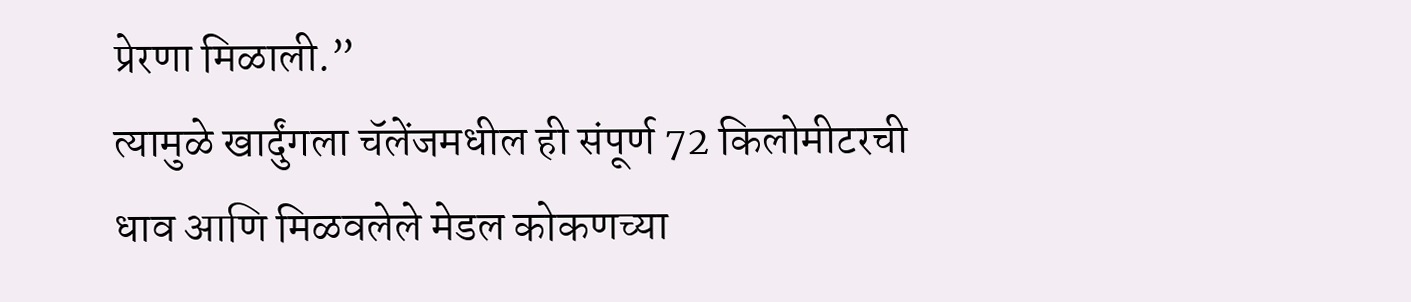प्रेरणा मिळाली.”
त्यामुळे खार्दुंगला चॅलेंजमधील ही संपूर्ण 72 किलोमीटरची धाव आणि मिळवलेले मेडल कोकणच्या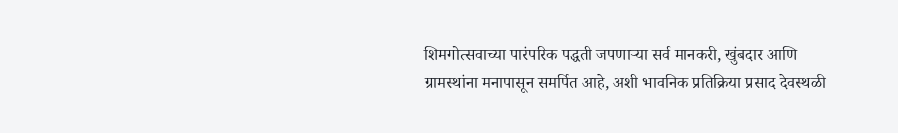शिमगोत्सवाच्या पारंपरिक पद्धती जपणाऱ्या सर्व मानकरी, खुंबदार आणि ग्रामस्थांना मनापासून समर्पित आहे, अशी भावनिक प्रतिक्रिया प्रसाद देवस्थळी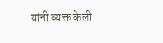यांनी व्यक्त केली